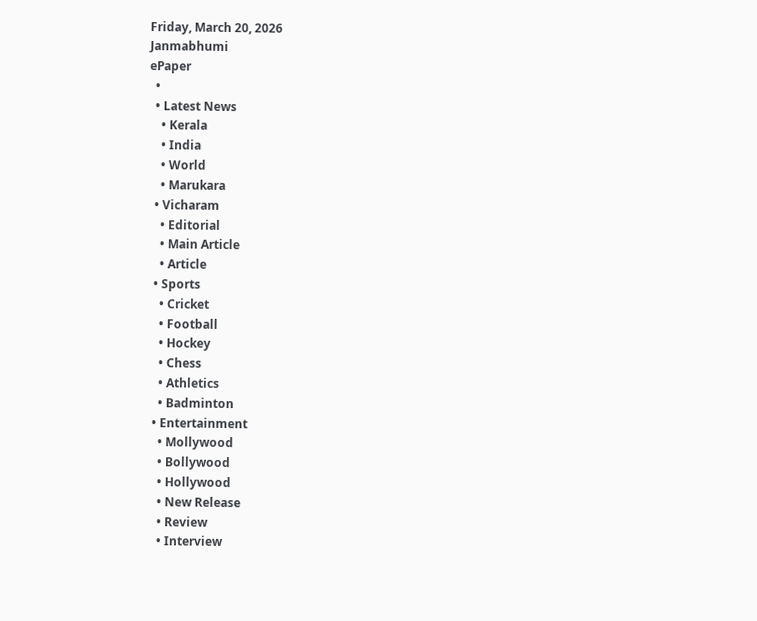Friday, March 20, 2026
Janmabhumi
ePaper
  •
  • Latest News
    • Kerala
    • India
    • World
    • Marukara
  • Vicharam
    • Editorial
    • Main Article
    • Article
  • Sports
    • Cricket
    • Football
    • Hockey
    • Chess
    • Athletics
    • Badminton
  • Entertainment
    • Mollywood
    • Bollywood
    • Hollywood
    • New Release
    • Review
    • Interview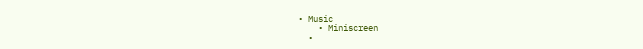• Music
    • Miniscreen
  •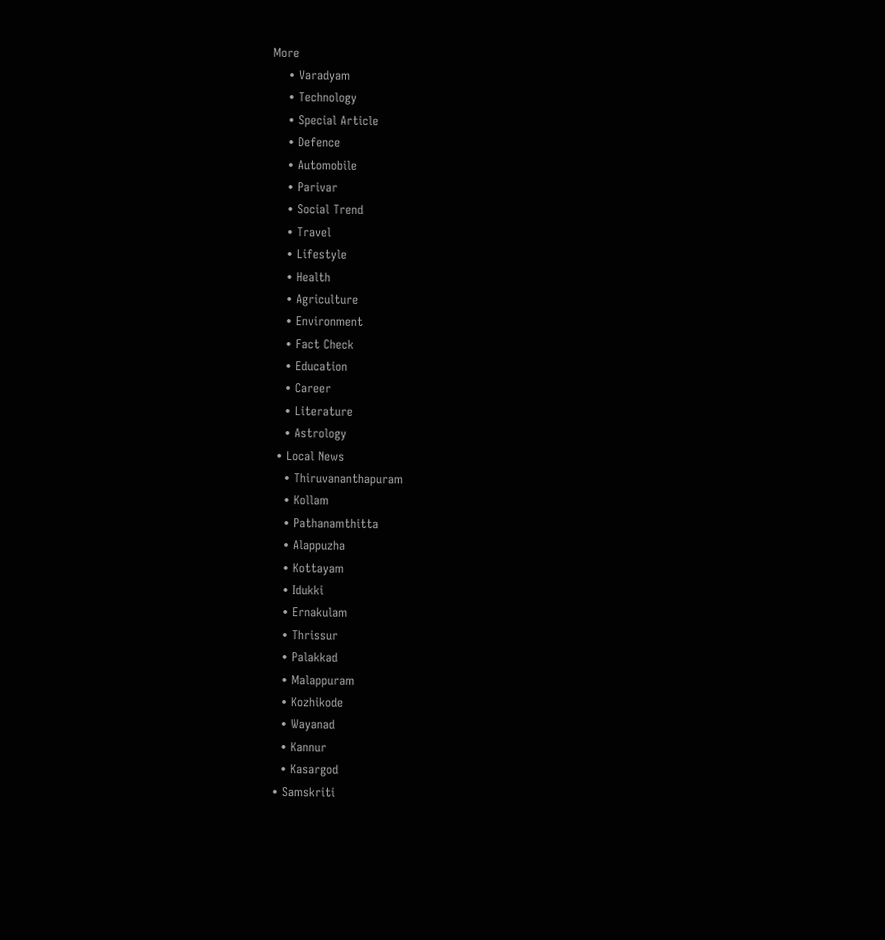More
    • Varadyam
    • Technology
    • Special Article
    • Defence
    • Automobile
    • Parivar
    • Social Trend
    • Travel
    • Lifestyle
    • Health
    • Agriculture
    • Environment
    • Fact Check
    • Education
    • Career
    • Literature
    • Astrology
  • Local News
    • Thiruvananthapuram
    • Kollam
    • Pathanamthitta
    • Alappuzha
    • Kottayam
    • Idukki
    • Ernakulam
    • Thrissur
    • Palakkad
    • Malappuram
    • Kozhikode
    • Wayanad
    • Kannur
    • Kasargod
  • Samskriti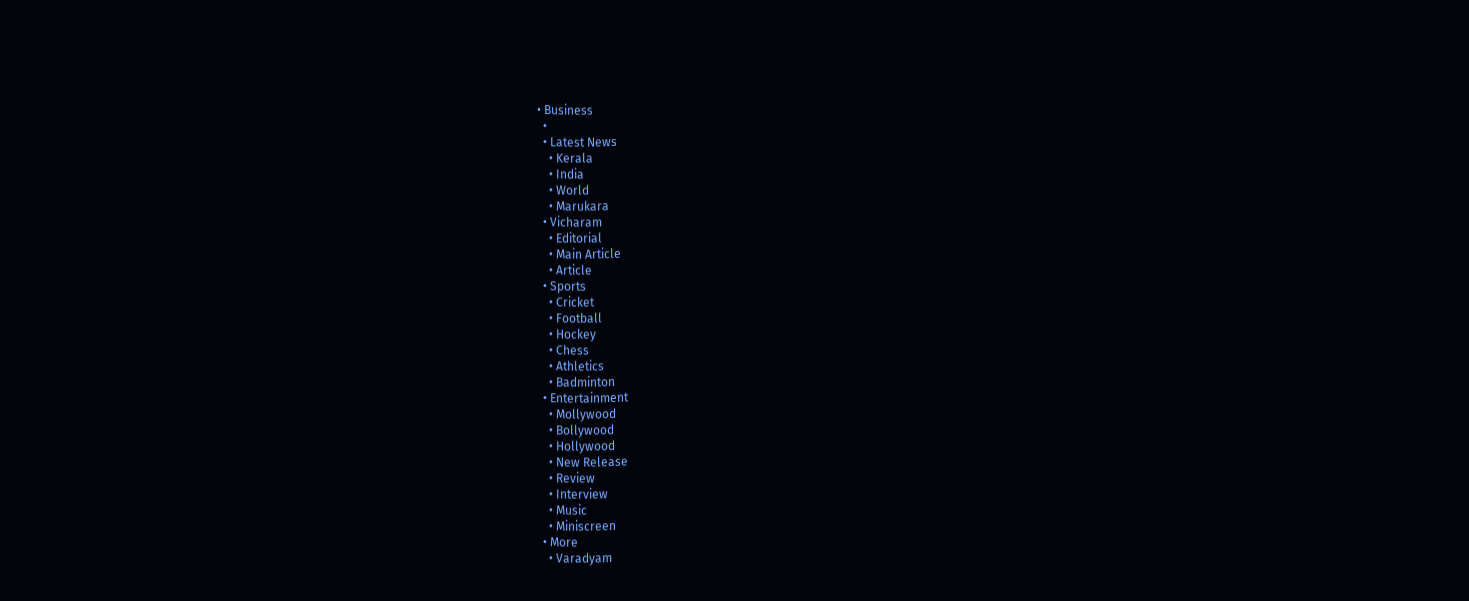• Business
  •
  • Latest News
    • Kerala
    • India
    • World
    • Marukara
  • Vicharam
    • Editorial
    • Main Article
    • Article
  • Sports
    • Cricket
    • Football
    • Hockey
    • Chess
    • Athletics
    • Badminton
  • Entertainment
    • Mollywood
    • Bollywood
    • Hollywood
    • New Release
    • Review
    • Interview
    • Music
    • Miniscreen
  • More
    • Varadyam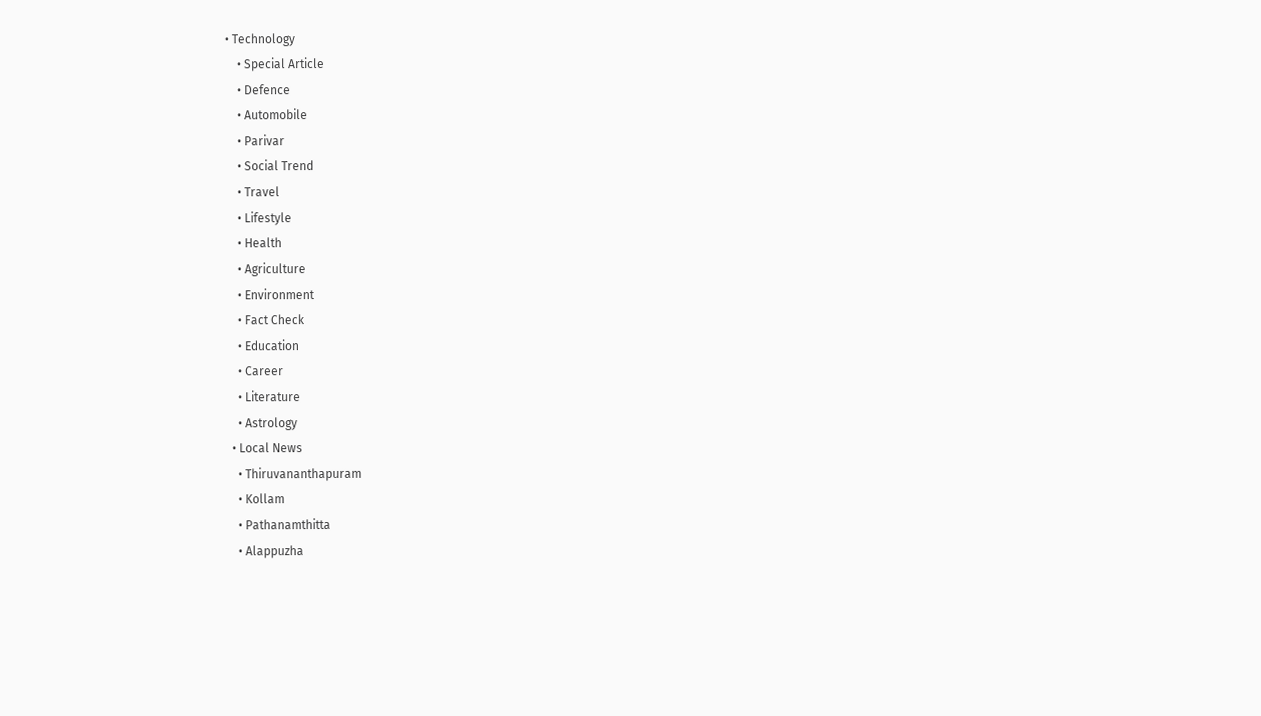• Technology
    • Special Article
    • Defence
    • Automobile
    • Parivar
    • Social Trend
    • Travel
    • Lifestyle
    • Health
    • Agriculture
    • Environment
    • Fact Check
    • Education
    • Career
    • Literature
    • Astrology
  • Local News
    • Thiruvananthapuram
    • Kollam
    • Pathanamthitta
    • Alappuzha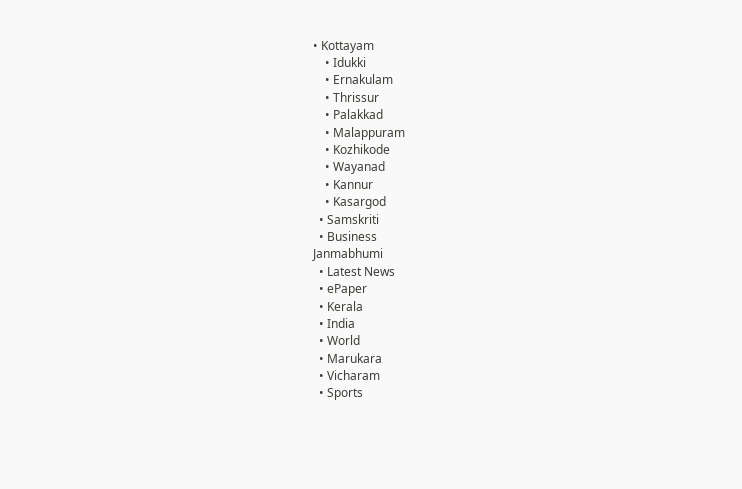• Kottayam
    • Idukki
    • Ernakulam
    • Thrissur
    • Palakkad
    • Malappuram
    • Kozhikode
    • Wayanad
    • Kannur
    • Kasargod
  • Samskriti
  • Business
Janmabhumi
  • Latest News
  • ePaper
  • Kerala
  • India
  • World
  • Marukara
  • Vicharam
  • Sports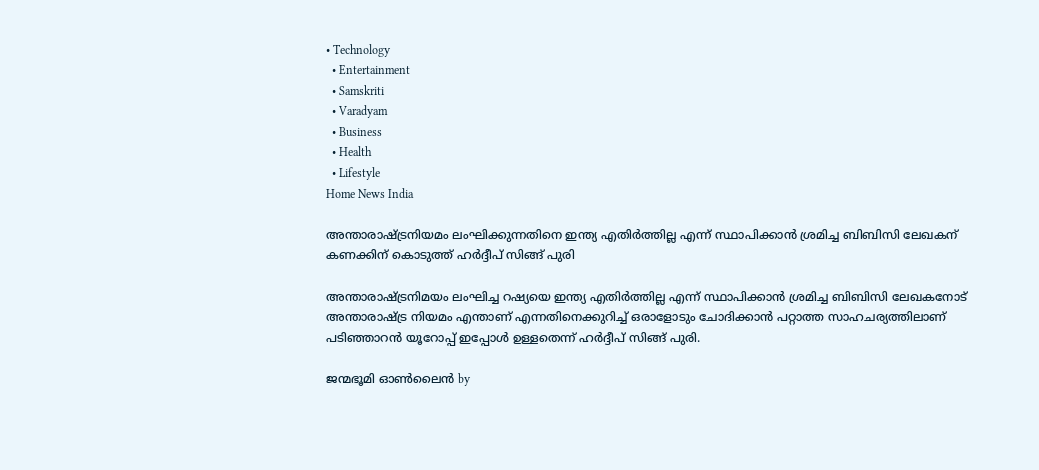• Technology
  • Entertainment
  • Samskriti
  • Varadyam
  • Business
  • Health
  • Lifestyle
Home News India

അന്താരാഷ്‌ട്രനിയമം ലംഘിക്കുന്നതിനെ ഇന്ത്യ എതിര്‍ത്തില്ല എന്ന് സ്ഥാപിക്കാന്‍ ശ്രമിച്ച ബിബിസി ലേഖകന് കണക്കിന് കൊടുത്ത് ഹര്‍ദ്ദീപ് സിങ്ങ് പുരി

അന്താരാഷ്‌ട്രനിമയം ലംഘിച്ച റഷ്യയെ ഇന്ത്യ എതിര്‍ത്തില്ല എന്ന് സ്ഥാപിക്കാന്‍ ശ്രമിച്ച ബിബിസി ലേഖകനോട് അന്താരാഷ്‌ട്ര നിയമം എന്താണ് എന്നതിനെക്കുറിച്ച് ഒരാളോടും ചോദിക്കാന്‍ പറ്റാത്ത സാഹചര്യത്തിലാണ് പടിഞ്ഞാറന്‍ യൂറോപ്പ് ഇപ്പോള്‍ ഉള്ളതെന്ന് ഹര്‍ദ്ദീപ് സിങ്ങ് പുരി.

ജന്മഭൂമി ഓണ്‍ലൈന്‍ by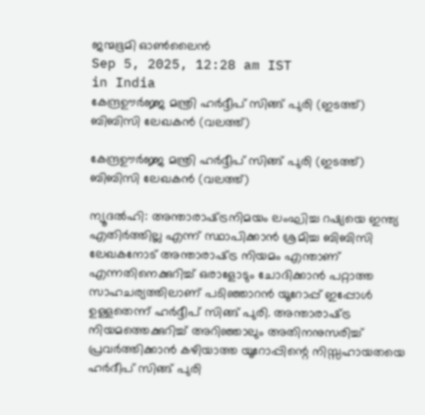ജന്മഭൂമി ഓണ്‍ലൈന്‍
Sep 5, 2025, 12:28 am IST
in India
കേന്ദ്രഊര്‍ജ്ജ മന്ത്രി ഹര്‍ദ്ദീപ് സിങ്ങ് പുരി (ഇടത്ത്) ബിബിസി ലേഖകന്‍ (വലത്ത്)

കേന്ദ്രഊര്‍ജ്ജ മന്ത്രി ഹര്‍ദ്ദീപ് സിങ്ങ് പുരി (ഇടത്ത്) ബിബിസി ലേഖകന്‍ (വലത്ത്)

ന്യൂദല്‍ഹി: അന്താരാഷ്‌ട്രനിമയം ലംഘിച്ച റഷ്യയെ ഇന്ത്യ എതിര്‍ത്തില്ല എന്ന് സ്ഥാപിക്കാന്‍ ശ്രമിച്ച ബിബിസി ലേഖകനോട് അന്താരാഷ്‌ട്ര നിയമം എന്താണ് എന്നതിനെക്കുറിച്ച് ഒരാളോടും ചോദിക്കാന്‍ പറ്റാത്ത സാഹചര്യത്തിലാണ് പടിഞ്ഞാറന്‍ യൂറോപ്പ് ഇപ്പോള്‍ ഉള്ളതെന്ന് ഹര്‍ദ്ദീപ് സിങ്ങ് പുരി. അന്താരാഷ്‌ട്ര നിയമത്തെക്കുറിച്ച് അറിഞ്ഞാലും അതിനനുസരിച്ച് പ്രവര്‍ത്തിക്കാന്‍ കഴിയാത്ത യൂറോപ്പിന്റെ നിസ്സഹായതയെ ഹര്‍ദീപ് സിങ്ങ് പുരി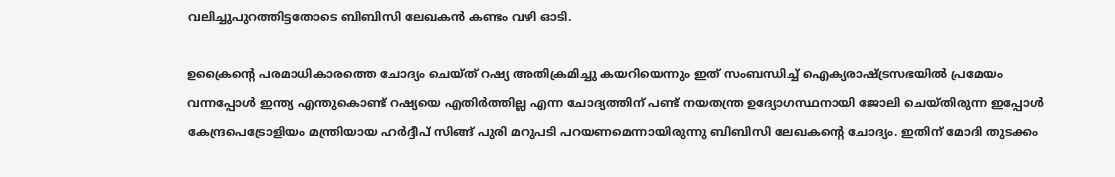വലിച്ചുപുറത്തിട്ടതോടെ ബിബിസി ലേഖകന്‍ കണ്ടം വഴി ഓടി.

ഉക്രൈന്റെ പരമാധികാരത്തെ ചോദ്യം ചെയ്ത് റഷ്യ അതിക്രമിച്ചു കയറിയെന്നും ഇത് സംബന്ധിച്ച് ഐക്യരാഷ്‌ട്രസഭയില്‍ പ്രമേയം വന്നപ്പോള്‍ ഇന്ത്യ എന്തുകൊണ്ട് റഷ്യയെ എതിര്‍ത്തില്ല എന്ന ചോദ്യത്തിന് പണ്ട് നയതന്ത്ര ഉദ്യോഗസ്ഥനായി ജോലി ചെയ്തിരുന്ന ഇപ്പോള്‍ കേന്ദ്രപെട്രോളിയം മന്ത്രിയായ ഹര്‍ദ്ദീപ് സിങ്ങ് പുരി മറുപടി പറയണമെന്നായിരുന്നു ബിബിസി ലേഖകന്റെ ചോദ്യം. ഇതിന് മോദി തുടക്കം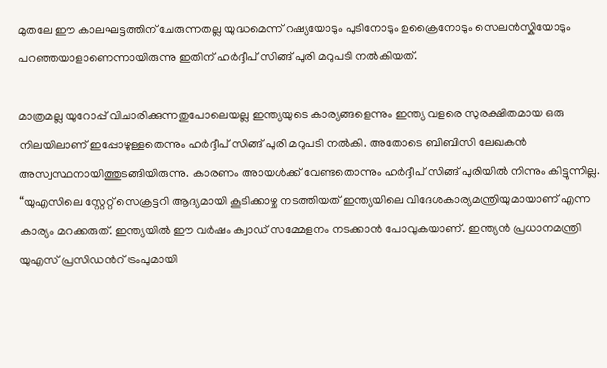മുതലേ ഈ കാലഘട്ടത്തിന് ചേരുന്നതല്ല യുദ്ധമെന്ന് റഷ്യയോടും പുടിനോടും ഉക്രൈനോടും സെലന്‍സ്കിയോടും പറഞ്ഞയാളാണെന്നായിരുന്നു ഇതിന് ഹര്‍ദ്ദീപ് സിങ്ങ് പുരി മറുപടി നല്‍കിയത്.

മാത്രമല്ല യുറോപ്പ് വിചാരിക്കുന്നതുപോലെയല്ല ഇന്ത്യയുടെ കാര്യങ്ങളെന്നും ഇന്ത്യ വളരെ സുരക്ഷിതമായ ഒരു നിലയിലാണ് ഇപ്പോഴുള്ളതെന്നും ഹര്‍ദ്ദീപ് സിങ്ങ് പുരി മറുപടി നല്‍കി. അതോടെ ബിബിസി ലേഖകന്‍ അസ്വസ്ഥനായിത്തുടങ്ങിയിരുന്നു. കാരണം അായള്‍ക്ക് വേണ്ടതൊന്നും ഹര്‍ദ്ദീപ് സിങ്ങ് പുരിയില്‍ നിന്നും കിട്ടുന്നില്ല. “യുഎസിലെ സ്റ്റേറ്റ് സെക്രട്ടറി ആദ്യമായി കൂടിക്കാഴ്ച നടത്തിയത് ഇന്ത്യയിലെ വിദേശകാര്യമന്ത്രിയുമായാണ് എന്ന കാര്യം മറക്കരുത്. ഇന്ത്യയില്‍ ഈ വര്‍ഷം ക്വാഡ് സമ്മേളനം നടക്കാന്‍ പോവുകയാണ്. ഇന്ത്യന്‍ പ്രധാനമന്ത്രി യുഎസ് പ്രസിഡന്‍റ് ട്രംപുമായി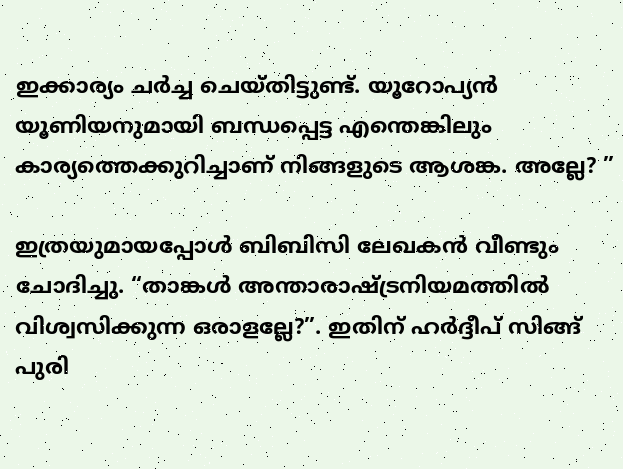ഇക്കാര്യം ചര്‍ച്ച ചെയ്തിട്ടുണ്ട്. യൂറോപ്യന്‍ യൂണിയനുമായി ബന്ധപ്പെട്ട എന്തെങ്കിലും കാര്യത്തെക്കുറിച്ചാണ് നിങ്ങളുടെ ആശങ്ക. അല്ലേ? ”

ഇത്രയുമായപ്പോള്‍ ബിബിസി ലേഖകന്‍ വീണ്ടും ചോദിച്ചു. “താങ്കള്‍ അന്താരാഷ്‌ട്രനിയമത്തില്‍ വിശ്വസിക്കുന്ന ഒരാളല്ലേ?”. ഇതിന് ഹര്‍ദ്ദീപ് സിങ്ങ് പുരി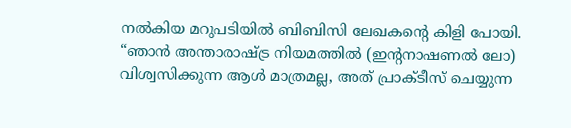നല്‍കിയ മറുപടിയില്‍ ബിബിസി ലേഖകന്റെ കിളി പോയി. “ഞാന്‍ അന്താരാഷ്‌ട്ര നിയമത്തില്‍ (ഇന്‍റനാഷണല്‍ ലോ) വിശ്വസിക്കുന്ന ആള്‍ മാത്രമല്ല, അത് പ്രാക്ടീസ് ചെയ്യുന്ന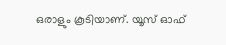ഒരാളും കൂടിയാണ്. യൂസ് ഓഫ്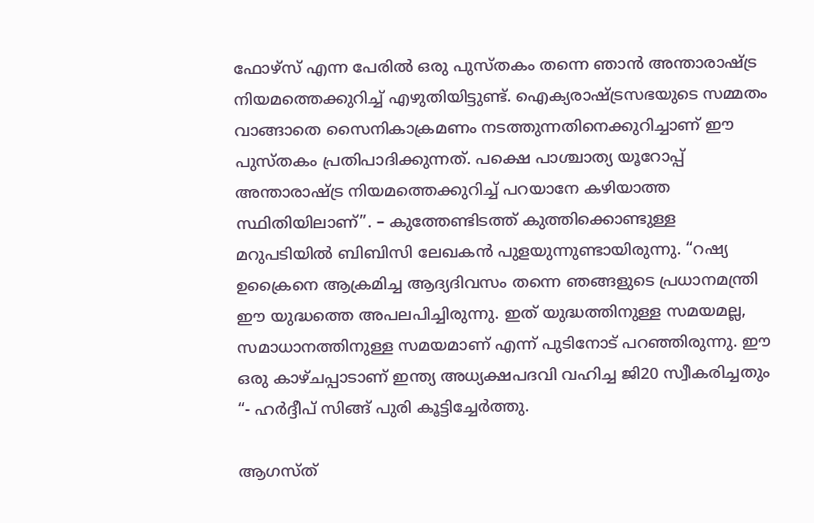ഫോഴ്സ് എന്ന പേരില്‍ ഒരു പുസ്തകം തന്നെ ഞാന്‍ അന്താരാഷ്‌ട്ര നിയമത്തെക്കുറിച്ച് എഴുതിയിട്ടുണ്ട്. ഐക്യരാഷ്‌ട്രസഭയുടെ സമ്മതം വാങ്ങാതെ സൈനികാക്രമണം നടത്തുന്നതിനെക്കുറിച്ചാണ് ഈ പുസ്തകം പ്രതിപാദിക്കുന്നത്. പക്ഷെ പാശ്ചാത്യ യൂറോപ്പ് അന്താരാഷ്‌ട്ര നിയമത്തെക്കുറിച്ച് പറയാനേ കഴിയാത്ത സ്ഥിതിയിലാണ്”. – കുത്തേണ്ടിടത്ത് കുത്തിക്കൊണ്ടുള്ള മറുപടിയില്‍ ബിബിസി ലേഖകന്‍ പുളയുന്നുണ്ടായിരുന്നു. “റഷ്യ ഉക്രൈനെ ആക്രമിച്ച ആദ്യദിവസം തന്നെ ഞങ്ങളുടെ പ്രധാനമന്ത്രി ഈ യുദ്ധത്തെ അപലപിച്ചിരുന്നു. ഇത് യുദ്ധത്തിനുള്ള സമയമല്ല, സമാധാനത്തിനുള്ള സമയമാണ് എന്ന് പുടിനോട് പറഞ്ഞിരുന്നു. ഈ ഒരു കാഴ്ചപ്പാടാണ് ഇന്ത്യ അധ്യക്ഷപദവി വഹിച്ച ജി20 സ്വീകരിച്ചതും “- ഹര്‍ദ്ദീപ് സിങ്ങ് പുരി കൂട്ടിച്ചേര്‍ത്തു.

ആഗസ്ത്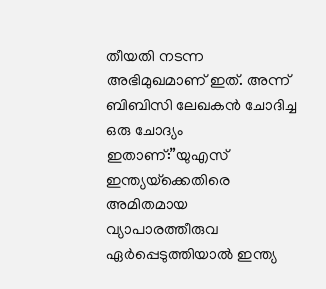തീയതി നടന്ന അഭിമുഖമാണ് ഇത്. അന്ന് ബിബിസി ലേഖകന്‍ ചോദിച്ച ഒരു ചോദ്യം ഇതാണ്:”യുഎസ് ഇന്ത്യയ്‌ക്കെതിരെ അമിതമായ വ്യാപാരത്തീരുവ ഏര്‍പ്പെടുത്തിയാല്‍ ഇന്ത്യ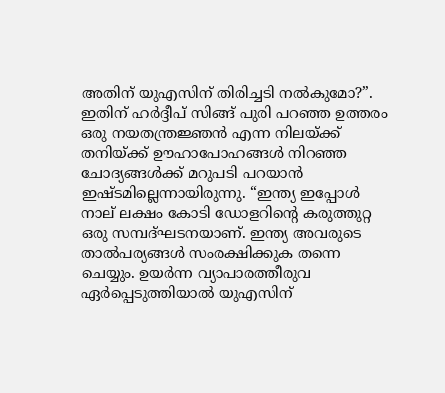അതിന് യുഎസിന് തിരിച്ചടി നല്‍കുമോ?”. ഇതിന് ഹര്‍ദ്ദീപ് സിങ്ങ് പുരി പറഞ്ഞ ഉത്തരം ഒരു നയതന്ത്രജ്ഞന്‍ എന്ന നിലയ്‌ക്ക് തനിയ്‌ക്ക് ഊഹാപോഹങ്ങള്‍ നിറഞ്ഞ ചോദ്യങ്ങള്‍ക്ക് മറുപടി പറയാന്‍ ഇഷ്ടമില്ലെന്നായിരുന്നു. “ഇന്ത്യ ഇപ്പോള്‍ നാല് ലക്ഷം കോടി ഡോളറിന്റെ കരുത്തുറ്റ ഒരു സമ്പദ്ഘടനയാണ്. ഇന്ത്യ അവരുടെ താല്‍പര്യങ്ങള്‍ സംരക്ഷിക്കുക തന്നെ ചെയ്യും. ഉയര്‍ന്ന വ്യാപാരത്തീരുവ ഏര്‍പ്പെടുത്തിയാല്‍ യുഎസിന്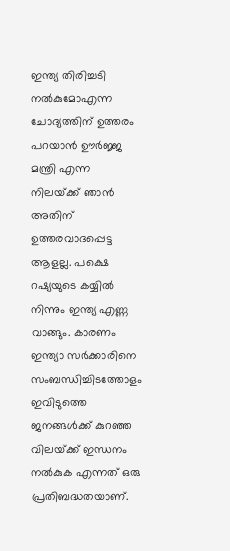ഇന്ത്യ തിരിച്ചടി നല്‍കുമോഎന്ന ചോദ്യത്തിന് ഉത്തരം പറയാന്‍ ഊര്‍ജ്ജ മന്ത്രി എന്ന നിലയ്‌ക്ക് ഞാന്‍ അതിന് ഉത്തരവാദപ്പെട്ട ആളല്ല. പക്ഷെ റഷ്യയുടെ കയ്യില്‍ നിന്നും ഇന്ത്യ എണ്ണ വാങ്ങും. കാരണം ഇന്ത്യാ സര്‍ക്കാരിനെ സംബന്ധിച്ചിടത്തോളം ഇവിടുത്തെ ജനങ്ങള്‍ക്ക് കുറഞ്ഞ വിലയ്‌ക്ക് ഇന്ധനം നല്‍കുക എന്നത് ഒരു പ്രതിബദ്ധതയാണ്.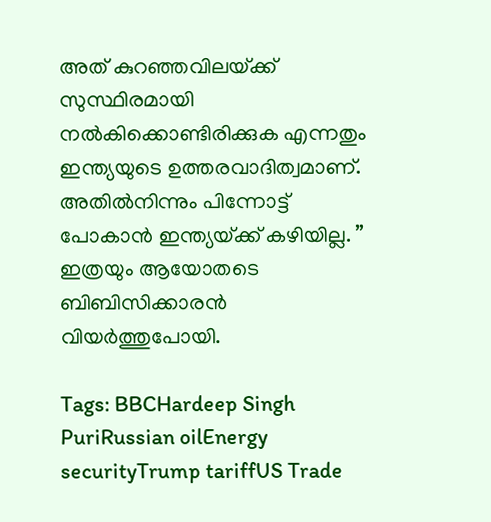അത് കുറഞ്ഞവിലയ്‌ക്ക് സുസ്ഥിരമായി നല്‍കിക്കൊണ്ടിരിക്കുക എന്നതും ഇന്ത്യയുടെ ഉത്തരവാദിത്വമാണ്. അതില്‍നിന്നും പിന്നോട്ട് പോകാന്‍ ഇന്ത്യയ്‌ക്ക് കഴിയില്ല. ” ഇത്രയും ആയോതടെ ബിബിസിക്കാരന്‍ വിയര്‍ത്തുപോയി.

Tags: BBCHardeep Singh PuriRussian oilEnergy securityTrump tariffUS Trade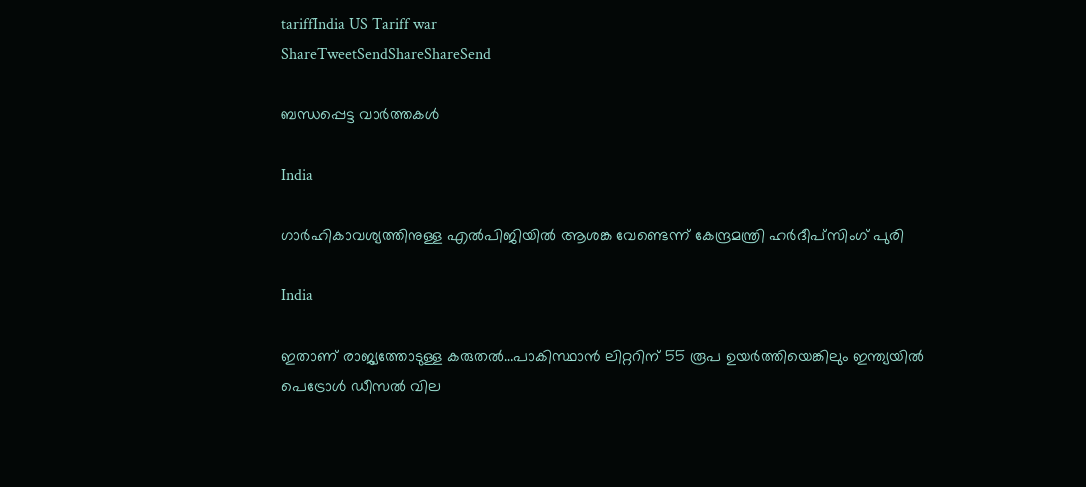tariffIndia US Tariff war
ShareTweetSendShareShareSend

ബന്ധപ്പെട്ട വാര്‍ത്തകള്‍

India

ഗാർഹികാവശ്യത്തിനുള്ള എൽപിജിയിൽ ആശങ്ക വേണ്ടെന്ന് കേന്ദ്രമന്ത്രി ഹർദീപ്സിംഗ് പുരി

India

ഇതാണ് രാജ്യത്തോടുള്ള കരുതല്‍…പാകിസ്ഥാന്‍ ലിറ്ററിന് 55 രൂപ ഉയര്‍ത്തിയെങ്കിലും ഇന്ത്യയില്‍ പെട്രോൾ ഡീസൽ വില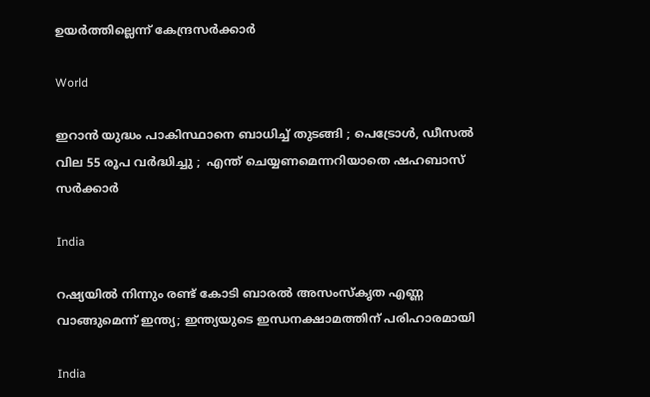ഉയർത്തില്ലെന്ന് കേന്ദ്രസര്‍ക്കാര്‍

World

ഇറാൻ യുദ്ധം പാകിസ്ഥാനെ ബാധിച്ച് തുടങ്ങി ; പെട്രോൾ, ഡീസൽ വില 55 രൂപ വർദ്ധിച്ചു ;  എന്ത് ചെയ്യണമെന്നറിയാതെ ഷഹബാസ് സർക്കാർ

India

റഷ്യയില്‍ നിന്നും രണ്ട് കോടി ബാരല്‍ അസംസ്കൃത എണ്ണ വാങ്ങുമെന്ന് ഇന്ത്യ; ഇന്ത്യയുടെ ഇന്ധനക്ഷാമത്തിന് പരിഹാരമായി

India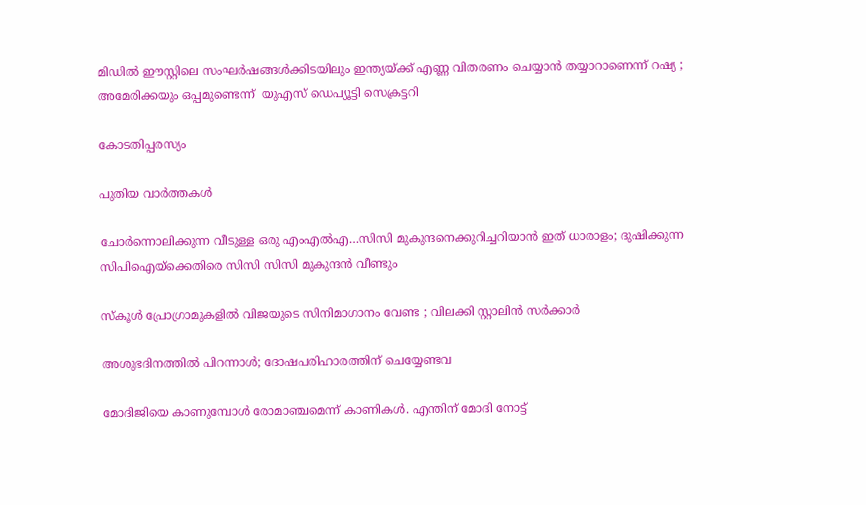മിഡിൽ ഈസ്റ്റിലെ സംഘർഷങ്ങൾക്കിടയിലും ഇന്ത്യയ്‌ക്ക് എണ്ണ വിതരണം ചെയ്യാൻ തയ്യാറാണെന്ന് റഷ്യ ; അമേരിക്കയും ഒപ്പമുണ്ടെന്ന്  യുഎസ് ഡെപ്യൂട്ടി സെക്രട്ടറി

കോടതിപ്പരസ്യം

പുതിയ വാര്‍ത്തകള്‍

ചോര്‍ന്നൊലിക്കുന്ന വീടുള്ള ഒരു എംഎല്‍എ…സിസി മുകുന്ദനെക്കുറിച്ചറിയാന്‍ ഇത് ധാരാളം; ദുഷിക്കുന്ന സിപിഐയ്‌ക്കെതിരെ സിസി സിസി മുകുന്ദന്‍ വീണ്ടും

സ്കൂൾ പ്രോഗ്രാമുകളിൽ വിജയുടെ സിനിമാഗാനം വേണ്ട ; വിലക്കി സ്റ്റാലിൻ സർക്കാർ

അശുഭദിനത്തിൽ പിറന്നാൾ; ദോഷപരിഹാരത്തിന് ചെയ്യേണ്ടവ

മോദിജിയെ കാണുമ്പോള്‍ രോമാഞ്ചമെന്ന് കാണികള്‍. എന്തിന് മോദി നോട്ട്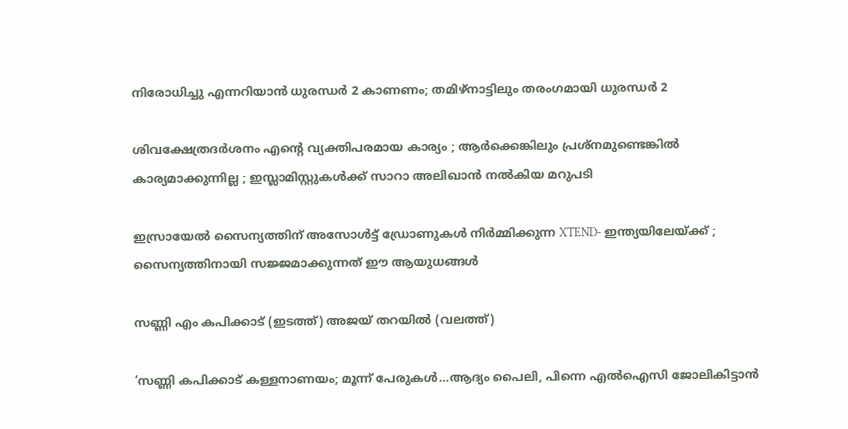നിരോധിച്ചു എന്നറിയാന്‍ ധുരന്ധര്‍ 2 കാണണം; തമിഴ്നാട്ടിലും തരംഗമായി ധുരന്ധര്‍ 2

ശിവക്ഷേത്രദർശനം എന്റെ വ്യക്തിപരമായ കാര്യം ; ആർക്കെങ്കിലും പ്രശ്‌നമുണ്ടെങ്കിൽ കാര്യമാക്കുന്നില്ല ; ഇസ്ലാമിസ്റ്റുകൾക്ക് സാറാ അലിഖാൻ നൽകിയ മറുപടി

ഇസ്രായേൽ സൈന്യത്തിന് അസോൾട്ട് ഡ്രോണുകൾ നിർമ്മിക്കുന്ന XTEND- ഇന്ത്യയിലേയ്‌ക്ക് ; സൈന്യത്തിനായി സജ്ജമാക്കുന്നത് ഈ ആയുധങ്ങൾ

സണ്ണി എം കപിക്കാട് (ഇടത്ത്) അജയ് തറയില്‍ (വലത്ത്)

‘സണ്ണി കപിക്കാട് കള്ളനാണയം; മൂന്ന് പേരുകള്‍…ആദ്യം പൈലി, പിന്നെ എല്‍ഐസി ജോലികിട്ടാന്‍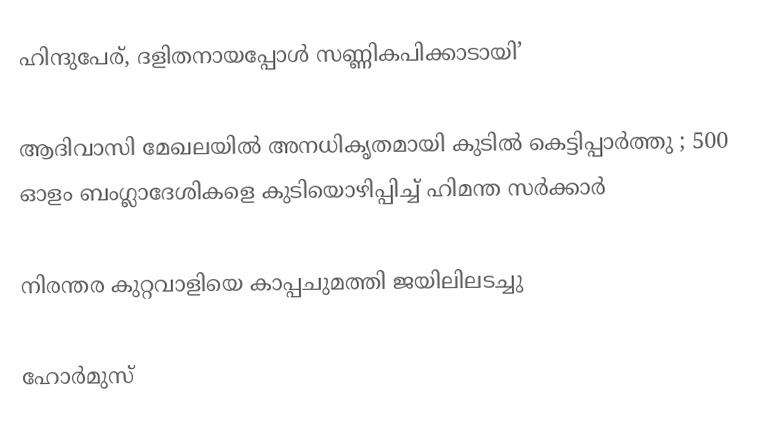ഹിന്ദുപേര്, ദളിതനായപ്പോള്‍ സണ്ണികപിക്കാടായി’

ആദിവാസി മേഖലയിൽ അനധികൃതമായി കുടിൽ കെട്ടിപ്പാർത്തു ; 500 ഓളം ബംഗ്ലാദേശികളെ കുടിയൊഴിപ്പിച്ച് ഹിമന്ത സർക്കാർ

നിരന്തര കുറ്റവാളിയെ കാപ്പചുമത്തി ജയിലിലടച്ചു

ഹോർമുസ്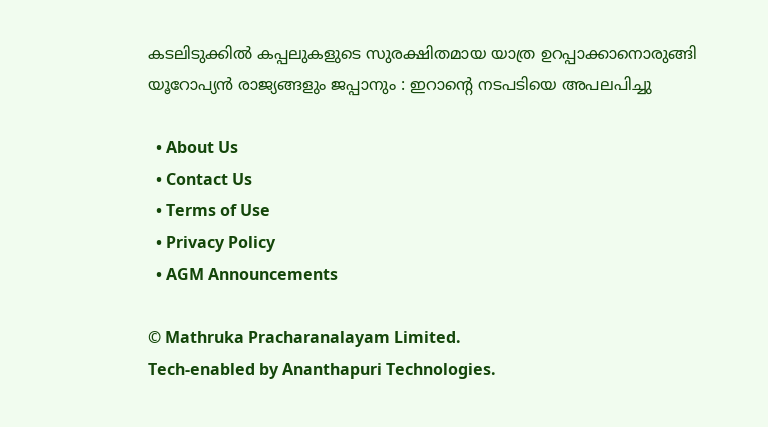കടലിടുക്കിൽ കപ്പലുകളുടെ സുരക്ഷിതമായ യാത്ര ഉറപ്പാക്കാനൊരുങ്ങി യൂറോപ്യൻ രാജ്യങ്ങളും ജപ്പാനും : ഇറാന്റെ നടപടിയെ അപലപിച്ചു

  • About Us
  • Contact Us
  • Terms of Use
  • Privacy Policy
  • AGM Announcements

© Mathruka Pracharanalayam Limited.
Tech-enabled by Ananthapuri Technologies.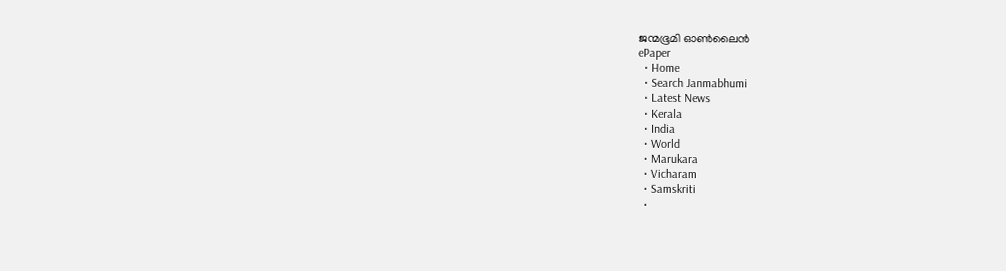ജന്മഭൂമി ഓണ്‍ലൈന്‍
ePaper
  • Home
  • Search Janmabhumi
  • Latest News
  • Kerala
  • India
  • World
  • Marukara
  • Vicharam
  • Samskriti
  •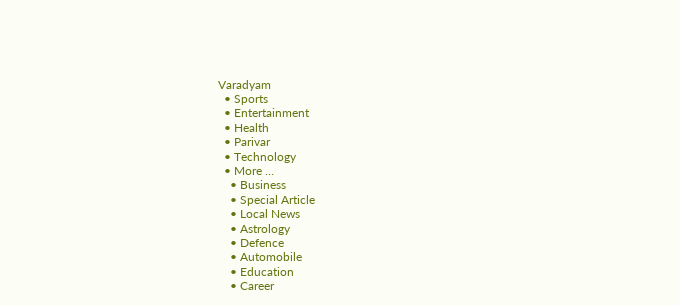Varadyam
  • Sports
  • Entertainment
  • Health
  • Parivar
  • Technology
  • More …
    • Business
    • Special Article
    • Local News
    • Astrology
    • Defence
    • Automobile
    • Education
    • Career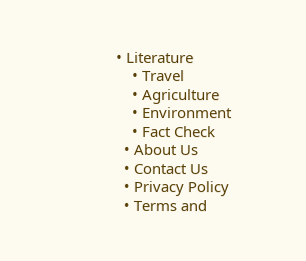• Literature
    • Travel
    • Agriculture
    • Environment
    • Fact Check
  • About Us
  • Contact Us
  • Privacy Policy
  • Terms and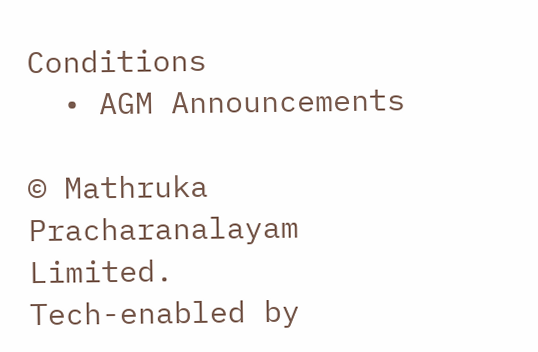Conditions
  • AGM Announcements

© Mathruka Pracharanalayam Limited.
Tech-enabled by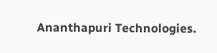Ananthapuri Technologies.